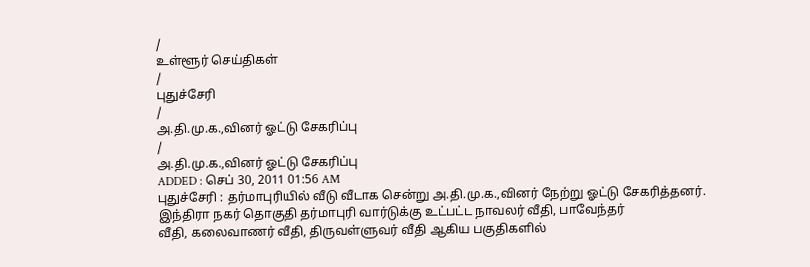/
உள்ளூர் செய்திகள்
/
புதுச்சேரி
/
அ.தி.மு.க.,வினர் ஓட்டு சேகரிப்பு
/
அ.தி.மு.க.,வினர் ஓட்டு சேகரிப்பு
ADDED : செப் 30, 2011 01:56 AM
புதுச்சேரி : தர்மாபுரியில் வீடு வீடாக சென்று அ.தி.மு.க.,வினர் நேற்று ஓட்டு சேகரித்தனர்.
இந்திரா நகர் தொகுதி தர்மாபுரி வார்டுக்கு உட்பட்ட நாவலர் வீதி, பாவேந்தர்
வீதி, கலைவாணர் வீதி, திருவள்ளுவர் வீதி ஆகிய பகுதிகளில்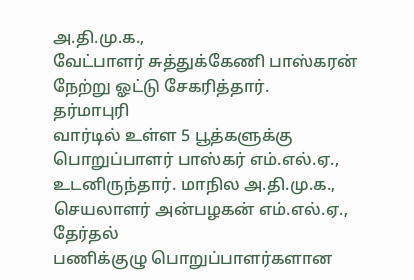அ.தி.மு.க.,
வேட்பாளர் சுத்துக்கேணி பாஸ்கரன் நேற்று ஓட்டு சேகரித்தார்.
தர்மாபுரி
வார்டில் உள்ள 5 பூத்களுக்கு பொறுப்பாளர் பாஸ்கர் எம்.எல்.ஏ.,
உடனிருந்தார். மாநில அ.தி.மு.க., செயலாளர் அன்பழகன் எம்.எல்.ஏ., தேர்தல்
பணிக்குழு பொறுப்பாளர்களான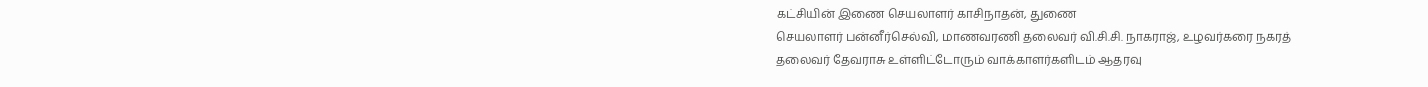கட்சியின் இணை செயலாளர் காசிநாதன், துணை
செயலாளர் பன்னீர்செல்வி, மாணவரணி தலைவர் வி.சி.சி. நாகராஜ், உழவர்கரை நகரத்
தலைவர் தேவராசு உள்ளிட்டோரும் வாக்காளர்களிடம் ஆதரவு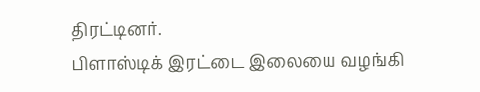திரட்டினர்.
பிளாஸ்டிக் இரட்டை இலையை வழங்கி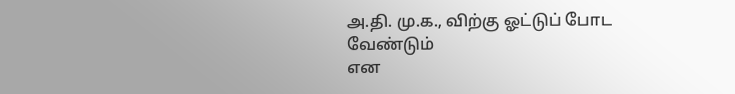அ.தி. மு.க., விற்கு ஓட்டுப் போட வேண்டும்
என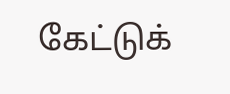கேட்டுக்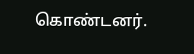கொண்டனர்.